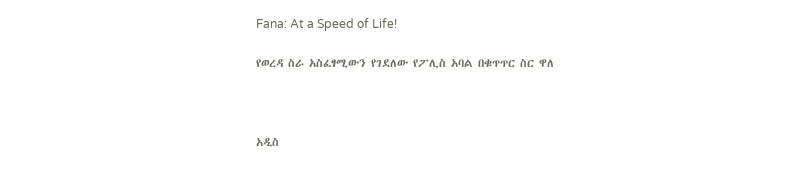Fana: At a Speed of Life!

የወረዳ ስራ አስፈፃሚውን የገደለው የፖሊስ አባል በቁጥጥር ስር ዋለ



አዲስ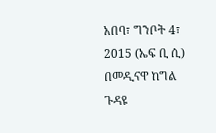አበባ፣ ግንቦት 4፣ 2015 (ኤፍ ቢ ሲ) በመዲናዋ ከግል ጉዳዩ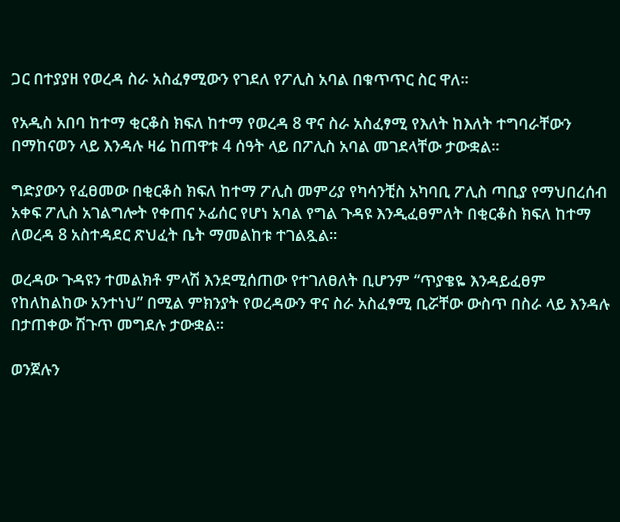ጋር በተያያዘ የወረዳ ስራ አስፈፃሚውን የገደለ የፖሊስ አባል በቁጥጥር ስር ዋለ፡፡

የአዲስ አበባ ከተማ ቂርቆስ ክፍለ ከተማ የወረዳ 8 ዋና ስራ አስፈፃሚ የእለት ከእለት ተግባራቸውን በማከናወን ላይ እንዳሉ ዛሬ ከጠዋቱ 4 ሰዓት ላይ በፖሊስ አባል መገደላቸው ታውቋል፡፡

ግድያውን የፈፀመው በቂርቆስ ክፍለ ከተማ ፖሊስ መምሪያ የካሳንቺስ አካባቢ ፖሊስ ጣቢያ የማህበረሰብ አቀፍ ፖሊስ አገልግሎት የቀጠና ኦፊሰር የሆነ አባል የግል ጉዳዩ እንዲፈፀምለት በቂርቆስ ክፍለ ከተማ ለወረዳ 8 አስተዳደር ጽህፈት ቤት ማመልከቱ ተገልጿል፡፡

ወረዳው ጉዳዩን ተመልክቶ ምላሽ እንደሚሰጠው የተገለፀለት ቢሆንም “ጥያቄዬ እንዳይፈፀም የከለከልከው አንተነህ” በሚል ምክንያት የወረዳውን ዋና ስራ አስፈፃሚ ቢሯቸው ውስጥ በስራ ላይ እንዳሉ በታጠቀው ሽጉጥ መግደሉ ታውቋል፡፡

ወንጀሉን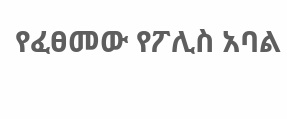የፈፀመው የፖሊስ አባል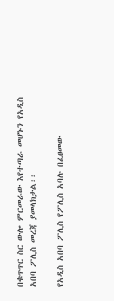በቁጥጥር ስር ውሎ ምርመራው እየተጣራ መሆኑን የአዲስ አበባ ፖሊስ መረጃ ያመላክታል፡፡

የአዲስ አበባ ፖሊስ የፖሊስ አባሉ በፈፀመው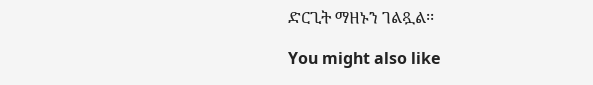ድርጊት ማዘኑን ገልጿል፡፡

You might also like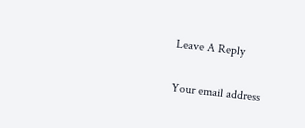Leave A Reply

Your email address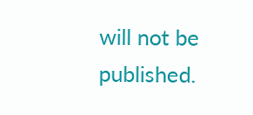will not be published.